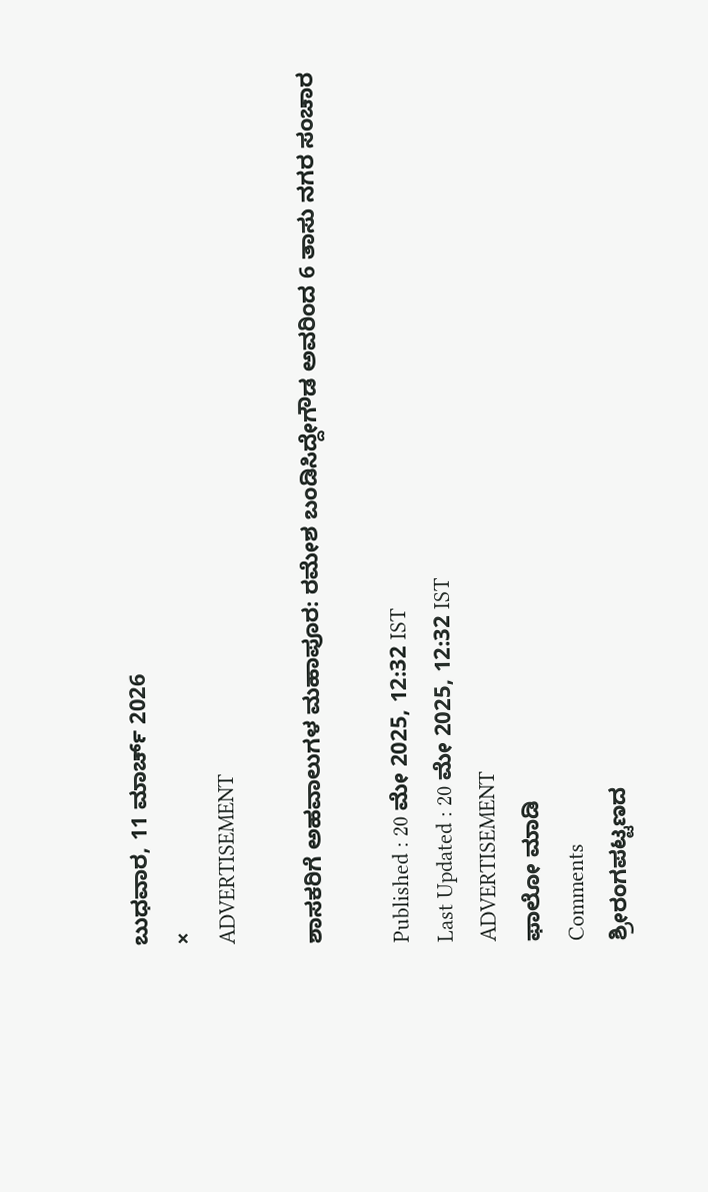ಬುಧವಾರ, 11 ಮಾರ್ಚ್ 2026
×
ADVERTISEMENT

ಶಾಸಕರಿಗೆ ಅಹವಾಲುಗಳ ಮಹಾಪೂರ: ರಮೇಶ ಬಂಡಿಸಿದ್ದೇಗೌಡ ಅವರಿಂದ 6 ತಾಸು ನಗರ ಸಂಚಾರ

Published : 20 ಮೇ 2025, 12:32 IST
Last Updated : 20 ಮೇ 2025, 12:32 IST
ADVERTISEMENT
ಫಾಲೋ ಮಾಡಿ
Comments
ಶ್ರೀರಂಗಪಟ್ಟಣದ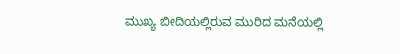ಮುಖ್ಯ ಬೀದಿಯಲ್ಲಿರುವ ಮುರಿದ ಮನೆಯಲ್ಲಿ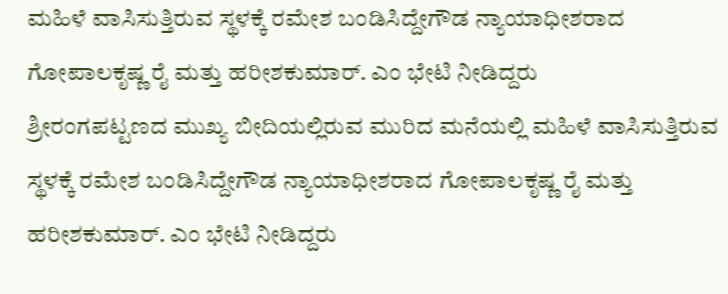ಮಹಿಳೆ ವಾಸಿಸುತ್ತಿರುವ ಸ್ಥಳಕ್ಕೆ ರಮೇಶ ಬಂಡಿಸಿದ್ದೇಗೌಡ ನ್ಯಾಯಾಧೀಶರಾದ ಗೋಪಾಲಕೃಷ್ಣ ರೈ ಮತ್ತು ಹರೀಶಕುಮಾರ್‌. ಎಂ ಭೇಟಿ ನೀಡಿದ್ದರು
ಶ್ರೀರಂಗಪಟ್ಟಣದ ಮುಖ್ಯ ಬೀದಿಯಲ್ಲಿರುವ ಮುರಿದ ಮನೆಯಲ್ಲಿ ಮಹಿಳೆ ವಾಸಿಸುತ್ತಿರುವ ಸ್ಥಳಕ್ಕೆ ರಮೇಶ ಬಂಡಿಸಿದ್ದೇಗೌಡ ನ್ಯಾಯಾಧೀಶರಾದ ಗೋಪಾಲಕೃಷ್ಣ ರೈ ಮತ್ತು ಹರೀಶಕುಮಾರ್‌. ಎಂ ಭೇಟಿ ನೀಡಿದ್ದರು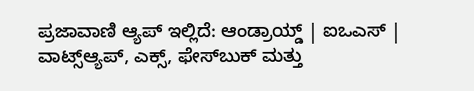ಪ್ರಜಾವಾಣಿ ಆ್ಯಪ್ ಇಲ್ಲಿದೆ: ಆಂಡ್ರಾಯ್ಡ್ | ಐಒಎಸ್ | ವಾಟ್ಸ್ಆ್ಯಪ್, ಎಕ್ಸ್, ಫೇಸ್‌ಬುಕ್ ಮತ್ತು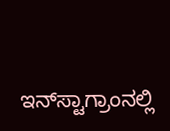ಇನ್‌ಸ್ಟಾಗ್ರಾಂನಲ್ಲಿ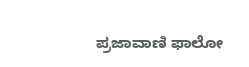ಪ್ರಜಾವಾಣಿ ಫಾಲೋ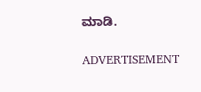ಮಾಡಿ.

ADVERTISEMENT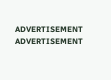ADVERTISEMENT
ADVERTISEMENT